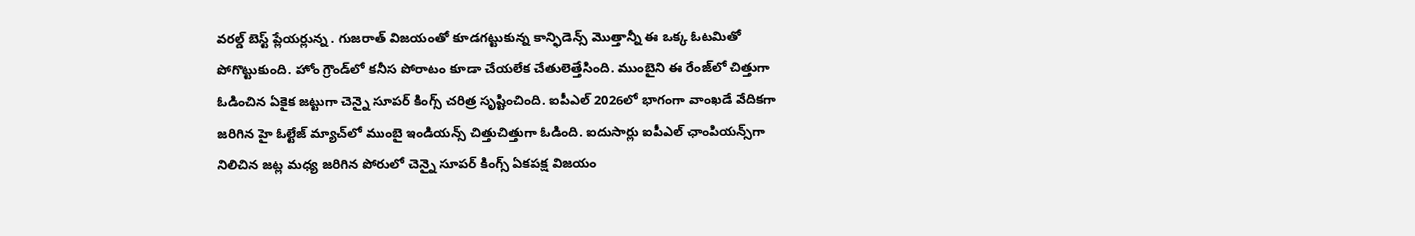వరల్డ్ బెస్ట్ ప్లేయర్లున్న . గుజరాత్ విజయంతో కూడగట్టుకున్న కాన్ఫిడెన్స్ మొత్తాన్నీ ఈ ఒక్క ఓటమితో పోగొట్టుకుంది. హోం గ్రౌండ్‌లో కనీస పోరాటం కూడా చేయలేక చేతులెత్తేసింది. ముంబైని ఈ రేంజ్‌లో చిత్తుగా ఓడించిన ఏకైక జట్టుగా చెన్నై సూపర్ కింగ్స్ చరిత్ర సృష్టించింది. ఐపీఎల్ 2026లో భాగంగా వాంఖడే వేదికగా జరిగిన హై ఓల్టేజ్ మ్యాచ్‌లో ముంబై ఇండియన్స్ చిత్తుచిత్తుగా ఓడింది. ఐదుసార్లు ఐపీఎల్ ఛాంపియన్స్‌గా నిలిచిన జట్ల మధ్య జరిగిన పోరులో చెన్నై సూపర్ కింగ్స్ ఏకపక్ష విజయం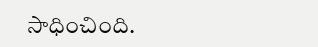సాధించింది.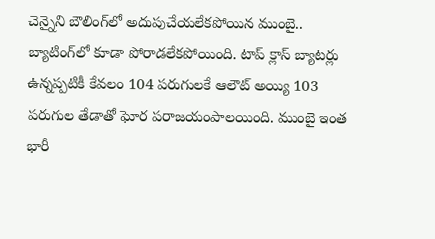చెన్నైని బౌలింగ్‌లో అదుపుచేయలేకపోయిన ముంబై.. బ్యాటింగ్‌లో కూడా పోరాడలేకపోయింది. టాప్ క్లాస్ బ్యాటర్లు ఉన్నప్పటికీ కేవలం 104 పరుగులకే ఆలౌట్ అయ్యి 103 పరుగుల తేడాతో ఘోర పరాజయంపాలయింది. ముంబై ఇంత భారీ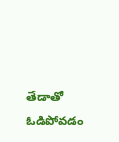తేడాతో ఓడిపోవడం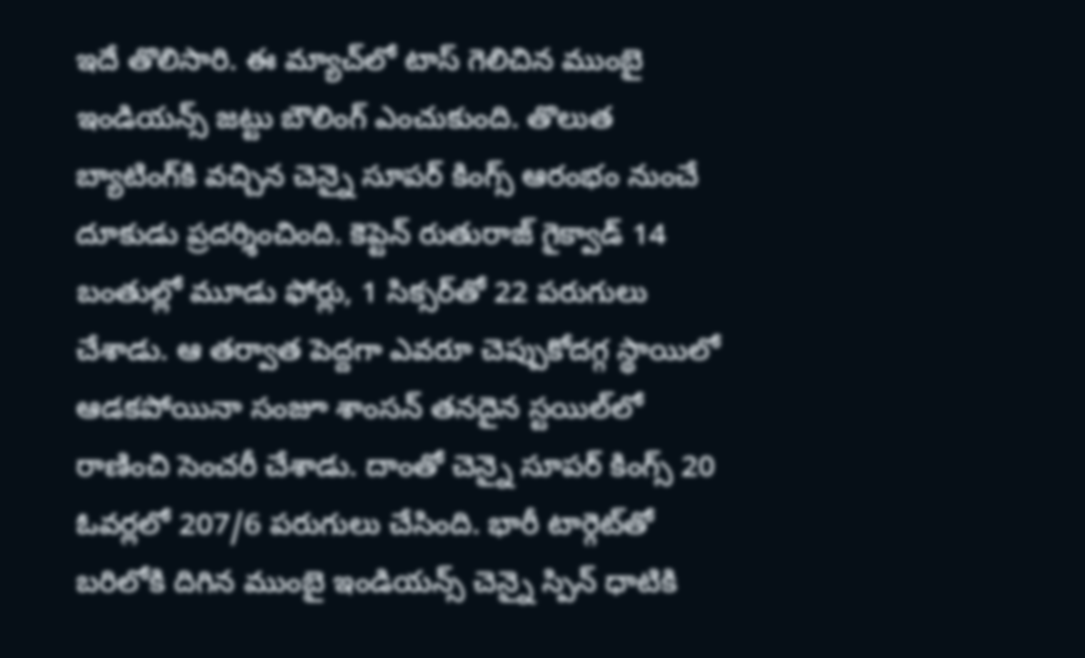ఇదే తొలిసారి. ఈ మ్యాచ్‌లో టాస్ గెలిచిన ముంబై ఇండియన్స్ జట్టు బౌలింగ్ ఎంచుకుంది. తొలుత బ్యాటింగ్‌కి వచ్చిన చెన్నై సూపర్ కింగ్స్ ఆరంభం నుంచే దూకుడు ప్రదర్శించింది. కెప్టెన్ రుతురాజ్ గైక్వాడ్ 14 బంతుల్లో మూడు ఫోర్లు, 1 సిక్సర్‌తో 22 పరుగులు చేశాడు. ఆ తర్వాత పెద్దగా ఎవరూ చెప్పుకోదగ్గ స్థాయిలో ఆడకపోయినా సంజూ శాంసన్ తనదైన స్టయిల్‌లో రాణించి సెంచరీ చేశాడు. దాంతో చెన్నై సూపర్ కింగ్స్ 20 ఓవర్లలో 207/6 పరుగులు చేసింది. భారీ టార్గెట్‌తో బరిలోకి దిగిన ముంబై ఇండియన్స్ చెన్నై స్పిన్ ధాటికి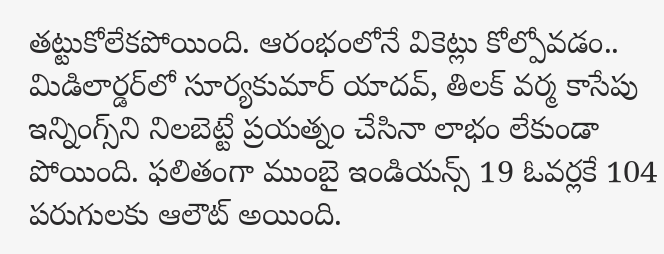తట్టుకోలేకపోయింది. ఆరంభంలోనే వికెట్లు కోల్పోవడం.. మిడిలార్డర్‌లో సూర్యకుమార్ యాదవ్, తిలక్ వర్మ కాసేపు ఇన్నింగ్స్‌ని నిలబెట్టే ప్రయత్నం చేసినా లాభం లేకుండా పోయింది. ఫలితంగా ముంబై ఇండియన్స్ 19 ఓవర్లకే 104 పరుగులకు ఆలౌట్ అయింది.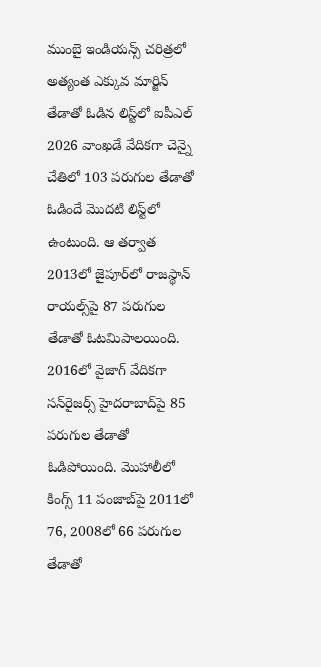ముంబై ఇండియన్స్ చరిత్రలో అత్యంత ఎక్కువ మార్జిన్ తేడాతో ఓడిన లిస్ట్‌లో ఐపీఎల్ 2026 వాంఖడే వేదికగా చెన్నై చేతిలో 103 పరుగుల తేడాతో ఓడిందే మొదటి లిస్ట్‌లో ఉంటుంది. ఆ తర్వాత 2013లో జైపూర్‌లో రాజస్థాన్ రాయల్స్‌పై 87 పరుగుల తేడాతో ఓటమిపాలయింది. 2016లో వైజాగ్ వేదికగా సన్‌రైజర్స్ హైదరాబాద్‌పై 85 పరుగుల తేడాతో ఓడిపోయింది. మొహాలీలో కింగ్స్ 11 పంజాబ్‌పై 2011లో 76, 2008లో 66 పరుగుల తేడాతో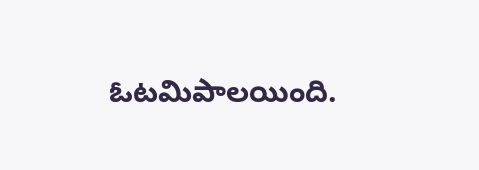ఓటమిపాలయింది.